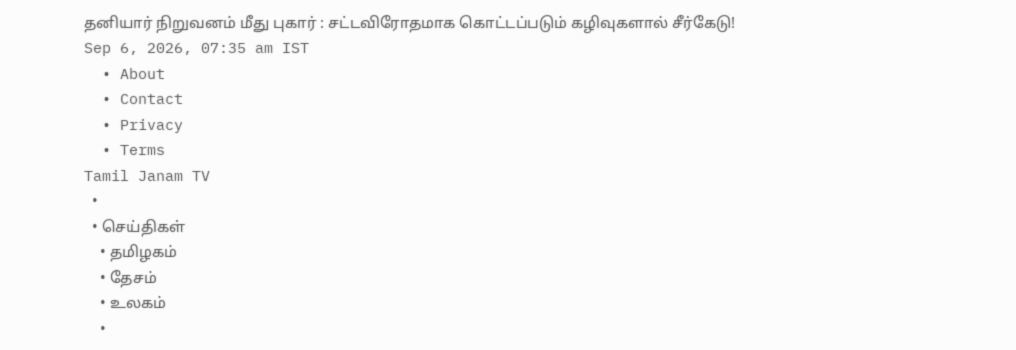தனியார் நிறுவனம் மீது புகார் : சட்டவிரோதமாக கொட்டப்படும் கழிவுகளால் சீர்கேடு!
Sep 6, 2026, 07:35 am IST
  • About
  • Contact
  • Privacy
  • Terms
Tamil Janam TV
  •
  • செய்திகள்
    • தமிழகம்
    • தேசம்
    • உலகம்
    •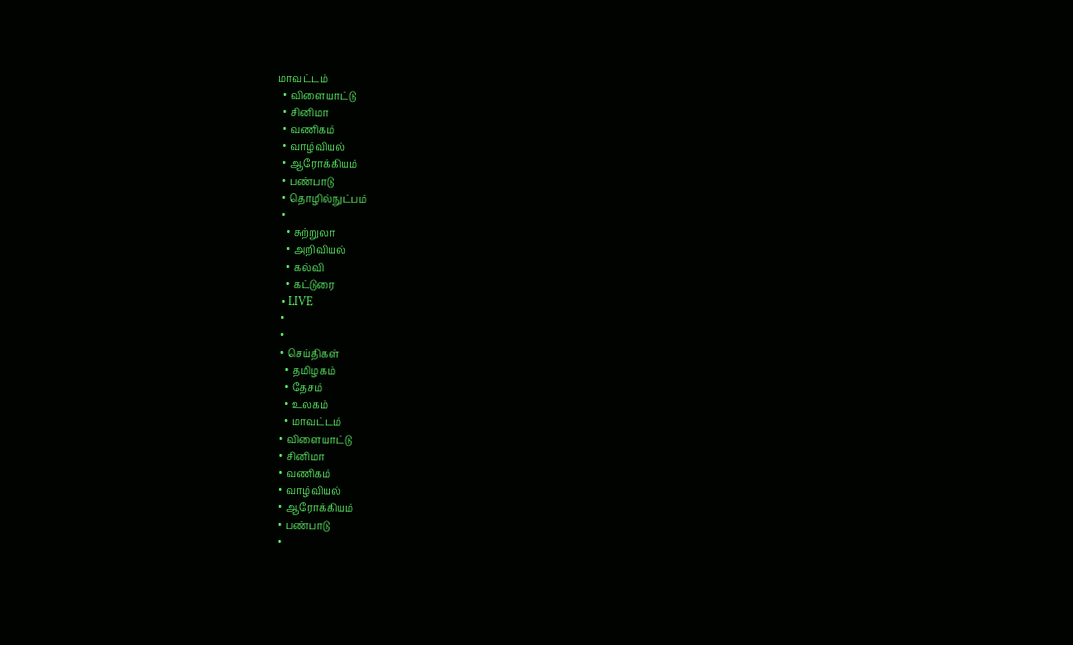மாவட்டம்
  • விளையாட்டு
  • சினிமா
  • வணிகம்
  • வாழ்வியல்
  • ஆரோக்கியம்
  • பண்பாடு
  • தொழில்நுட்பம்
  •
    • சுற்றுலா
    • அறிவியல்
    • கல்வி
    • கட்டுரை
  • LIVE
  •
  •
  • செய்திகள்
    • தமிழகம்
    • தேசம்
    • உலகம்
    • மாவட்டம்
  • விளையாட்டு
  • சினிமா
  • வணிகம்
  • வாழ்வியல்
  • ஆரோக்கியம்
  • பண்பாடு
  •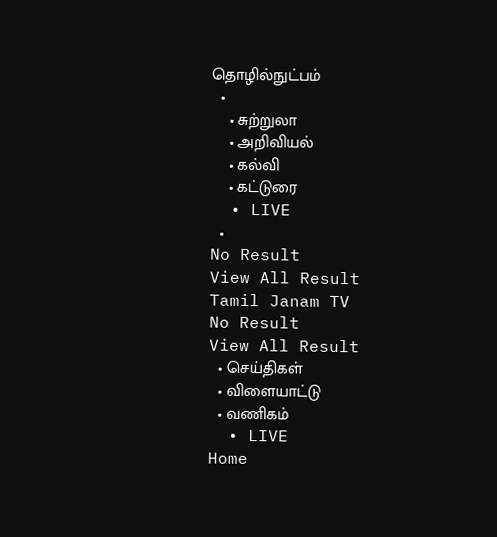தொழில்நுட்பம்
  •
    • சுற்றுலா
    • அறிவியல்
    • கல்வி
    • கட்டுரை
  • LIVE
  •
No Result
View All Result
Tamil Janam TV
No Result
View All Result
  • செய்திகள்
  • விளையாட்டு
  • வணிகம்
  • LIVE
Home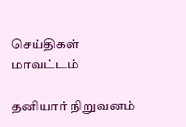செய்திகள் மாவட்டம்

தனியார் நிறுவனம்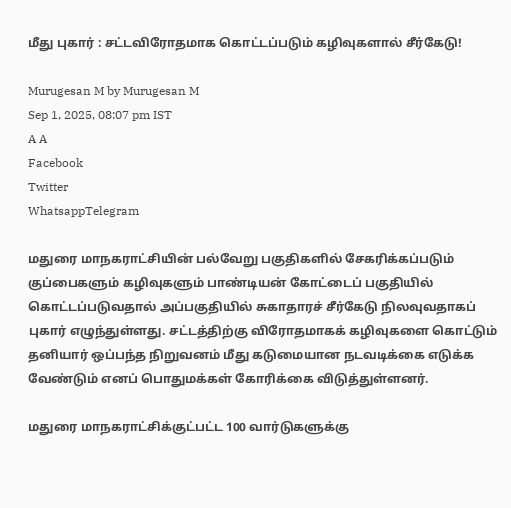மீது புகார் : சட்டவிரோதமாக கொட்டப்படும் கழிவுகளால் சீர்கேடு!

Murugesan M by Murugesan M
Sep 1, 2025, 08:07 pm IST
A A
Facebook
Twitter
WhatsappTelegram

மதுரை மாநகராட்சியின் பல்வேறு பகுதிகளில் சேகரிக்கப்படும் குப்பைகளும் கழிவுகளும் பாண்டியன் கோட்டைப் பகுதியில் கொட்டப்படுவதால் அப்பகுதியில் சுகாதாரச் சீர்கேடு நிலவுவதாகப் புகார் எழுந்துள்ளது. சட்டத்திற்கு விரோதமாகக் கழிவுகளை கொட்டும் தனியார் ஒப்பந்த நிறுவனம் மீது கடுமையான நடவடிக்கை எடுக்க வேண்டும் எனப் பொதுமக்கள் கோரிக்கை விடுத்துள்ளனர்.

மதுரை மாநகராட்சிக்குட்பட்ட 100 வார்டுகளுக்கு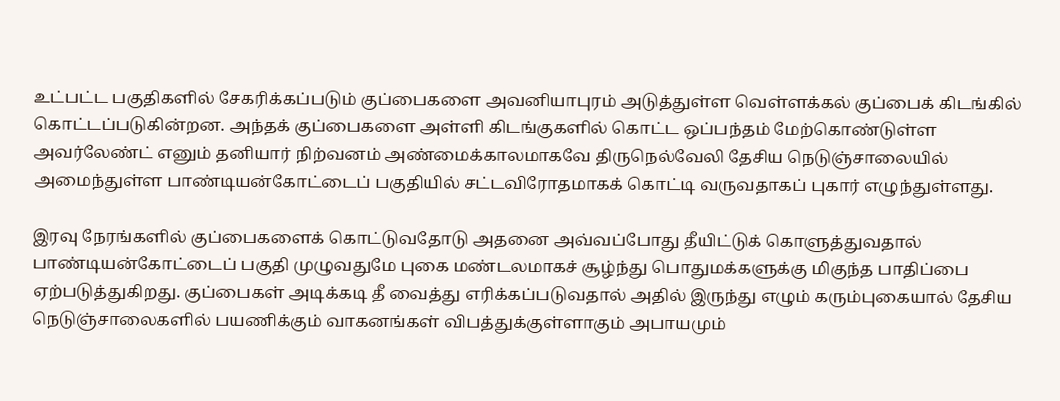உட்பட்ட பகுதிகளில் சேகரிக்கப்படும் குப்பைகளை அவனியாபுரம் அடுத்துள்ள வெள்ளக்கல் குப்பைக் கிடங்கில் கொட்டப்படுகின்றன. அந்தக் குப்பைகளை அள்ளி கிடங்குகளில் கொட்ட ஒப்பந்தம் மேற்கொண்டுள்ள அவர்லேண்ட் எனும் தனியார் நிற்வனம் அண்மைக்காலமாகவே திருநெல்வேலி தேசிய நெடுஞ்சாலையில் அமைந்துள்ள பாண்டியன்கோட்டைப் பகுதியில் சட்டவிரோதமாகக் கொட்டி வருவதாகப் புகார் எழுந்துள்ளது.

இரவு நேரங்களில் குப்பைகளைக் கொட்டுவதோடு அதனை அவ்வப்போது தீயிட்டுக் கொளுத்துவதால் பாண்டியன்கோட்டைப் பகுதி முழுவதுமே புகை மண்டலமாகச் சூழ்ந்து பொதுமக்களுக்கு மிகுந்த பாதிப்பை ஏற்படுத்துகிறது. குப்பைகள் அடிக்கடி தீ வைத்து எரிக்கப்படுவதால் அதில் இருந்து எழும் கரும்புகையால் தேசிய நெடுஞ்சாலைகளில் பயணிக்கும் வாகனங்கள் விபத்துக்குள்ளாகும் அபாயமும்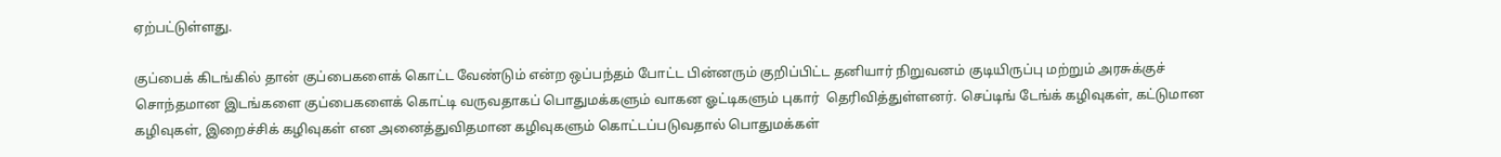ஏற்பட்டுள்ளது.

குப்பைக் கிடங்கில் தான் குப்பைகளைக் கொட்ட வேண்டும் என்ற ஒப்பந்தம் போட்ட பின்னரும் குறிப்பிட்ட தனியார் நிறுவனம் குடியிருப்பு மற்றும் அரசுக்குச் சொந்தமான இடங்களை குப்பைகளைக் கொட்டி வருவதாகப் பொதுமக்களும் வாகன ஓட்டிகளும் புகார்  தெரிவித்துள்ளனர். செப்டிங் டேங்க் கழிவுகள், கட்டுமான கழிவுகள், இறைச்சிக் கழிவுகள் என அனைத்துவிதமான கழிவுகளும் கொட்டப்படுவதால் பொதுமக்கள்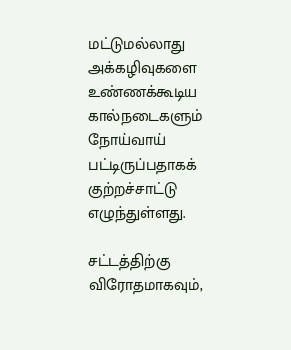மட்டுமல்லாது அக்கழிவுகளை உண்ணக்கூடிய கால்நடைகளும் நோய்வாய் பட்டிருப்பதாகக் குற்றச்சாட்டு எழுந்துள்ளது.

சட்டத்திற்கு விரோதமாகவும்,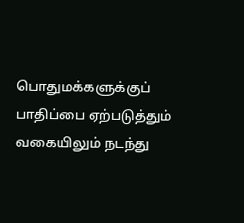பொதுமக்களுக்குப் பாதிப்பை ஏற்படுத்தும் வகையிலும் நடந்து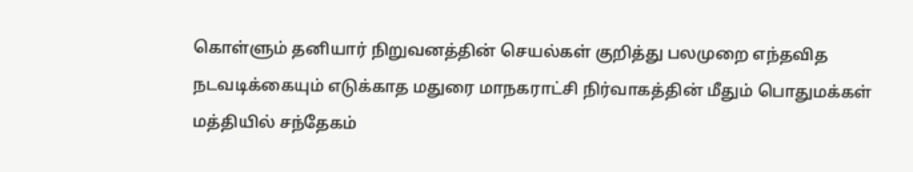கொள்ளும் தனியார் நிறுவனத்தின் செயல்கள் குறித்து பலமுறை எந்தவித நடவடிக்கையும் எடுக்காத மதுரை மாநகராட்சி நிர்வாகத்தின் மீதும் பொதுமக்கள் மத்தியில் சந்தேகம்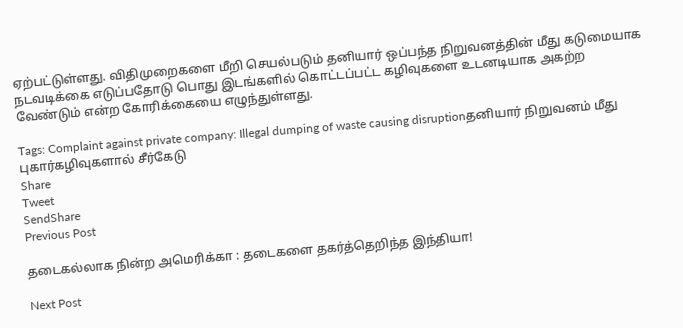ஏற்பட்டுள்ளது. விதிமுறைகளை மீறி செயல்படும் தனியார் ஒப்பந்த நிறுவனத்தின் மீது கடுமையாக நடவடிக்கை எடுப்பதோடு பொது இடங்களில் கொட்டப்பட்ட கழிவுகளை உடனடியாக அகற்ற வேண்டும் என்ற கோரிக்கையை எழுந்துள்ளது.

Tags: Complaint against private company: Illegal dumping of waste causing disruptionதனியார் நிறுவனம் மீது புகார்கழிவுகளால் சீர்கேடு
Share
Tweet
SendShare
Previous Post

தடைகல்லாக நின்ற அமெரிக்கா : தடைகளை தகர்த்தெறிந்த இந்தியா!

Next Post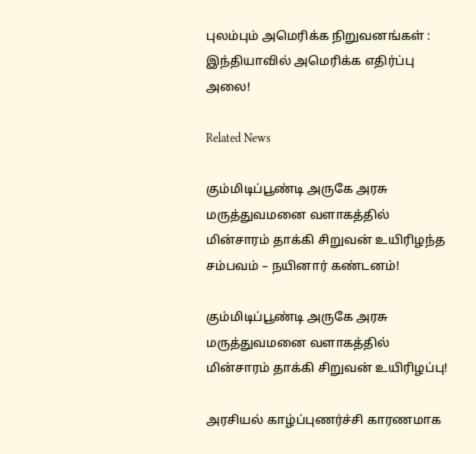புலம்பும் அமெரிக்க நிறுவனங்கள் : இந்தியாவில் அமெரிக்க எதிர்ப்பு அலை!

Related News

கும்மிடிப்பூண்டி அருகே அரசு மருத்துவமனை வளாகத்தில் மின்சாரம் தாக்கி சிறுவன் உயிரிழந்த சம்பவம் – நயினார் கண்டனம்!

கும்மிடிப்பூண்டி அருகே அரசு மருத்துவமனை வளாகத்தில் மின்சாரம் தாக்கி சிறுவன் உயிரிழப்பு!

அரசியல் காழ்ப்புணர்ச்சி காரணமாக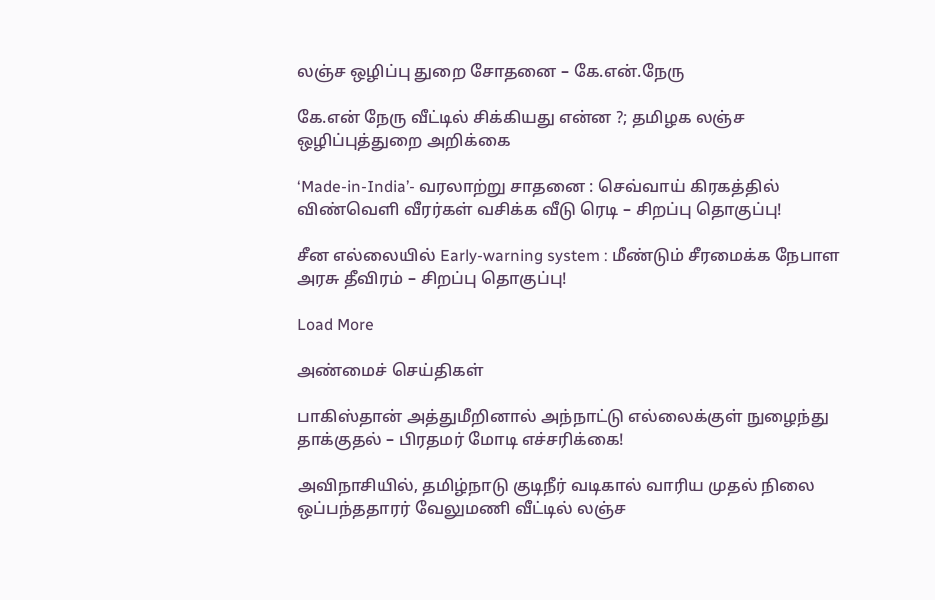லஞ்ச ஒழிப்பு துறை சோதனை – கே.என்.நேரு

கே.என் நேரு வீட்டில் சிக்கியது என்ன ?; தமிழக லஞ்ச ஒழிப்புத்துறை அறிக்கை

‘Made-in-India’- வரலாற்று சாதனை : செவ்வாய் கிரகத்தில் விண்வெளி வீரர்கள் வசிக்க வீடு ரெடி – சிறப்பு தொகுப்பு!

சீன எல்லையில் Early-warning system : மீண்டும் சீரமைக்க நேபாள அரசு தீவிரம் – சிறப்பு தொகுப்பு!

Load More

அண்மைச் செய்திகள்

பாகிஸ்தான் அத்துமீறினால் அந்நாட்டு எல்லைக்குள் நுழைந்து தாக்குதல் – பிரதமர் மோடி எச்சரிக்கை!

அவிநாசியில், தமிழ்நாடு குடிநீர் வடிகால் வாரிய முதல் நிலை ஒப்பந்ததாரர் வேலுமணி வீட்டில் லஞ்ச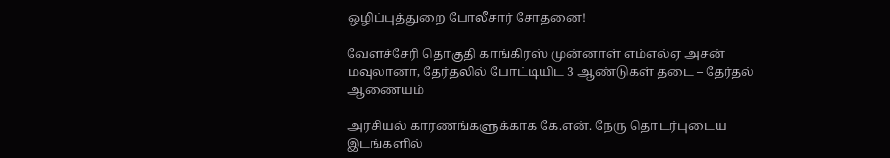ஒழிப்புத்துறை போலீசார் சோதனை!

வேளச்சேரி தொகுதி காங்கிரஸ் முன்னாள் எம்எல்ஏ அசன் மவுலானா, தேர்தலில் போட்டியிட 3 ஆண்டுகள் தடை – தேர்தல் ஆணையம்

அரசியல் காரணங்களுக்காக கே.என். நேரு தொடர்புடைய இடங்களில்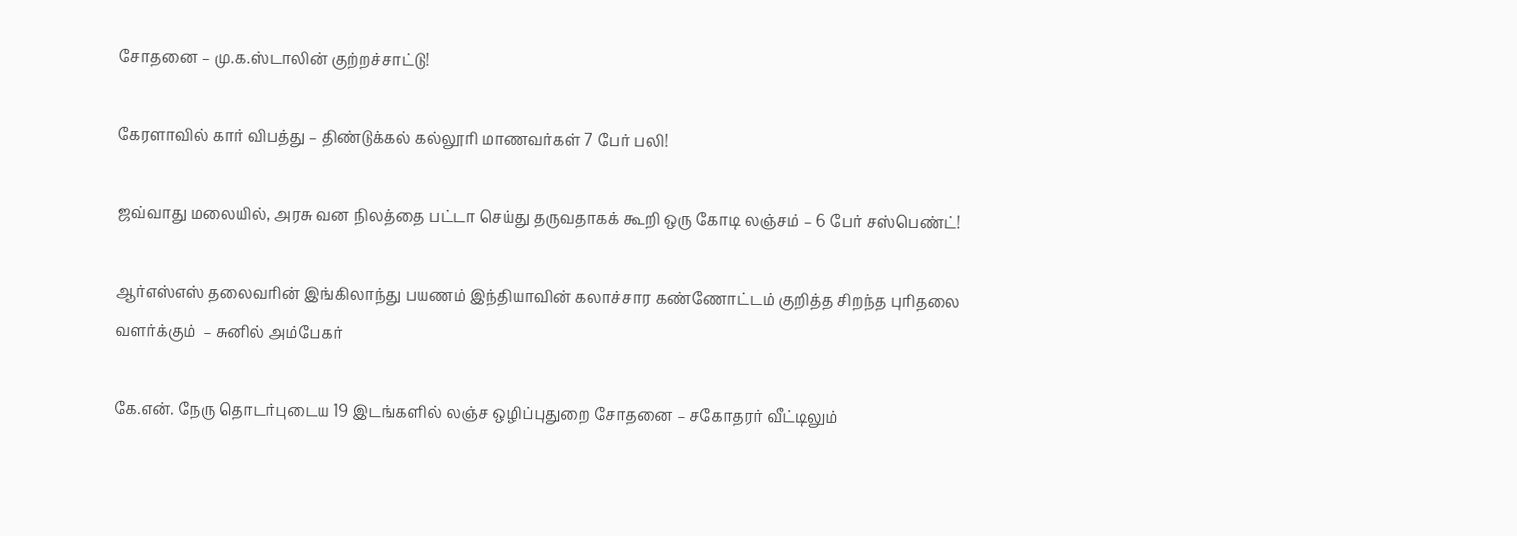சோதனை – மு.க.ஸ்டாலின் குற்றச்சாட்டு!

கேரளாவில் கார் விபத்து – திண்டுக்கல் கல்லூரி மாணவர்கள் 7 பேர் பலி!

ஜவ்வாது மலையில், அரசு வன நிலத்தை பட்டா செய்து தருவதாகக் கூறி ஒரு கோடி லஞ்சம் – 6 பேர் சஸ்பெண்ட்!

ஆர்எஸ்எஸ் தலைவரின் இங்கிலாந்து பயணம் இந்தியாவின் கலாச்சார கண்ணோட்டம் குறித்த சிறந்த புரிதலை வளர்க்கும்  – சுனில் அம்பேகர்

கே.என். நேரு தொடர்புடைய 19 இடங்களில் லஞ்ச ஒழிப்புதுறை சோதனை – சகோதரர் வீட்டிலும்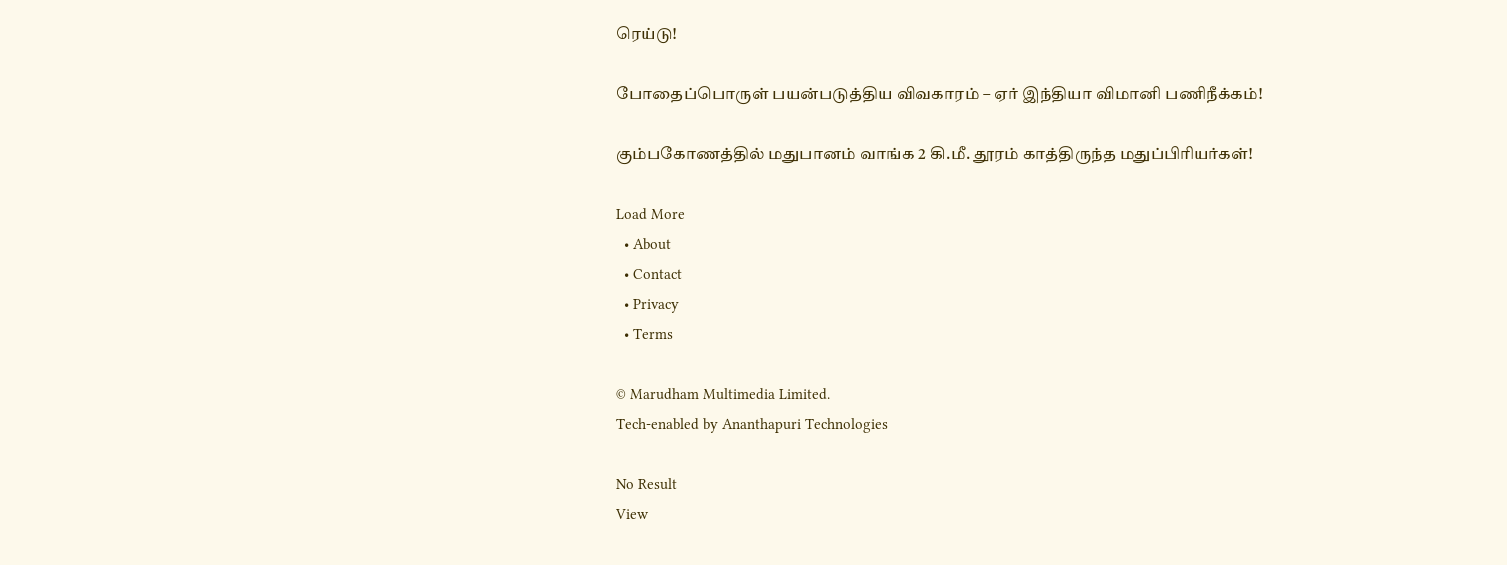ரெய்டு!

போதைப்பொருள் பயன்படுத்திய விவகாரம் – ஏர் இந்தியா விமானி பணிநீக்கம்!

கும்பகோணத்தில் மதுபானம் வாங்க 2 கி.மீ. தூரம் காத்திருந்த மதுப்பிரியர்கள்!

Load More
  • About
  • Contact
  • Privacy
  • Terms

© Marudham Multimedia Limited.
Tech-enabled by Ananthapuri Technologies

No Result
View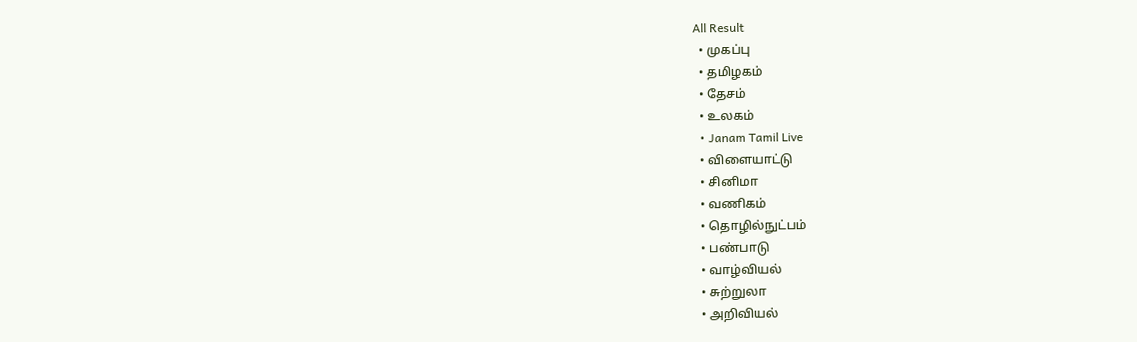All Result
  • முகப்பு
  • தமிழகம்
  • தேசம்
  • உலகம்
  • Janam Tamil Live
  • விளையாட்டு
  • சினிமா
  • வணிகம்
  • தொழில்நுட்பம்
  • பண்பாடு
  • வாழ்வியல்
  • சுற்றுலா
  • அறிவியல்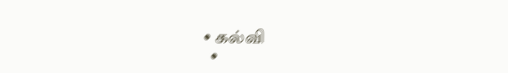• கல்வி
  •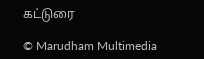கட்டுரை

© Marudham Multimedia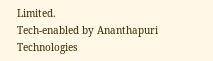Limited.
Tech-enabled by Ananthapuri Technologies